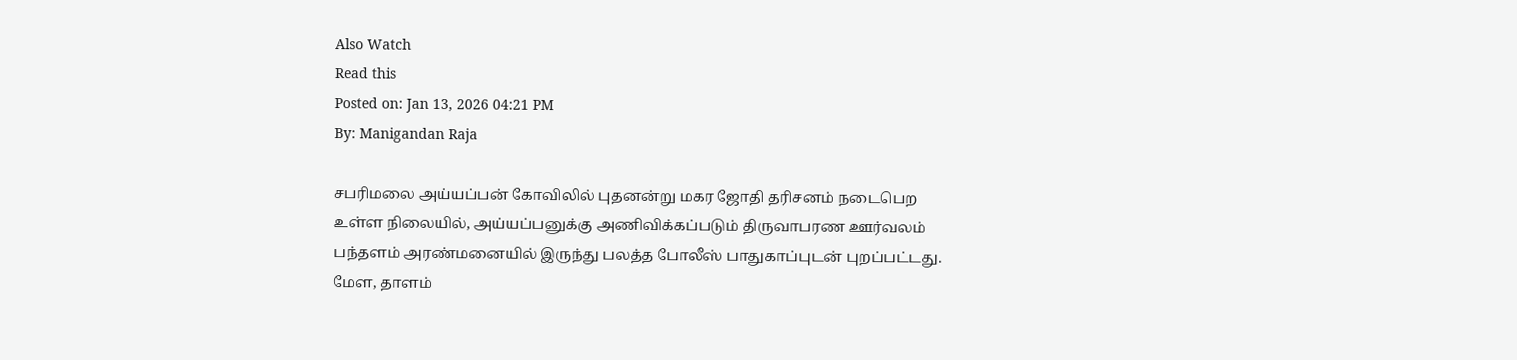Also Watch
Read this
Posted on: Jan 13, 2026 04:21 PM
By: Manigandan Raja

சபரிமலை அய்யப்பன் கோவிலில் புதனன்று மகர ஜோதி தரிசனம் நடைபெற உள்ள நிலையில், அய்யப்பனுக்கு அணிவிக்கப்படும் திருவாபரண ஊர்வலம் பந்தளம் அரண்மனையில் இருந்து பலத்த போலீஸ் பாதுகாப்புடன் புறப்பட்டது. மேள, தாளம்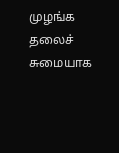முழங்க தலைச் சுமையாக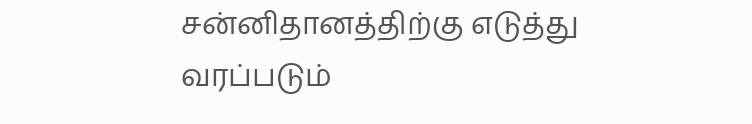சன்னிதானத்திற்கு எடுத்து வரப்படும்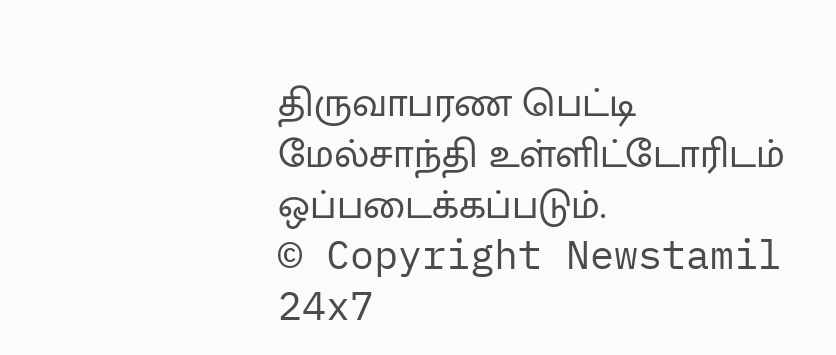திருவாபரண பெட்டி மேல்சாந்தி உள்ளிட்டோரிடம் ஒப்படைக்கப்படும்.
© Copyright Newstamil 24x7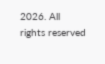2026. All rights reserved